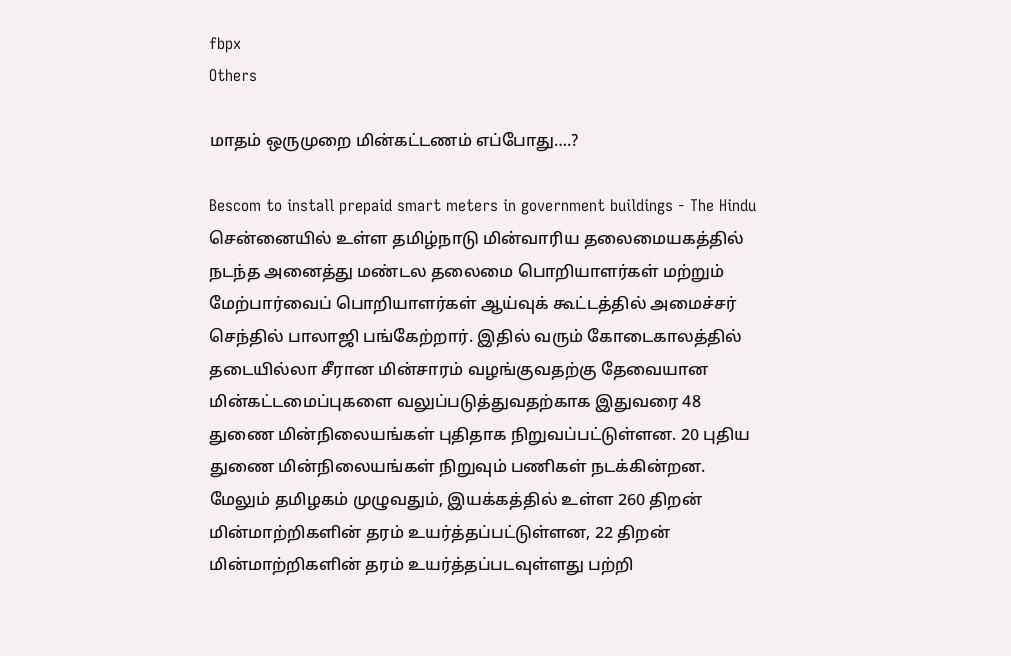fbpx
Others

மாதம் ஒருமுறை மின்கட்டணம் எப்போது….?

Bescom to install prepaid smart meters in government buildings - The Hindu   சென்னையில் உள்ள தமிழ்நாடு மின்வாரிய தலைமையகத்தில் நடந்த அனைத்து மண்டல தலைமை பொறியாளர்கள் மற்றும் மேற்பார்வைப் பொறியாளர்கள் ஆய்வுக் கூட்டத்தில் அமைச்சர் செந்தில் பாலாஜி பங்கேற்றார். இதில் வரும் கோடைகாலத்தில் தடையில்லா சீரான மின்சாரம் வழங்குவதற்கு தேவையான மின்கட்டமைப்புகளை வலுப்படுத்துவதற்காக இதுவரை 48 துணை மின்நிலையங்கள் புதிதாக நிறுவப்பட்டுள்ளன. 20 புதிய துணை மின்நிலையங்கள் நிறுவும் பணிகள் நடக்கின்றன. மேலும் தமிழகம் முழுவதும், இயக்கத்தில் உள்ள 260 திறன் மின்மாற்றிகளின் தரம் உயர்த்தப்பட்டுள்ளன, 22 திறன் மின்மாற்றிகளின் தரம் உயர்த்தப்படவுள்ளது பற்றி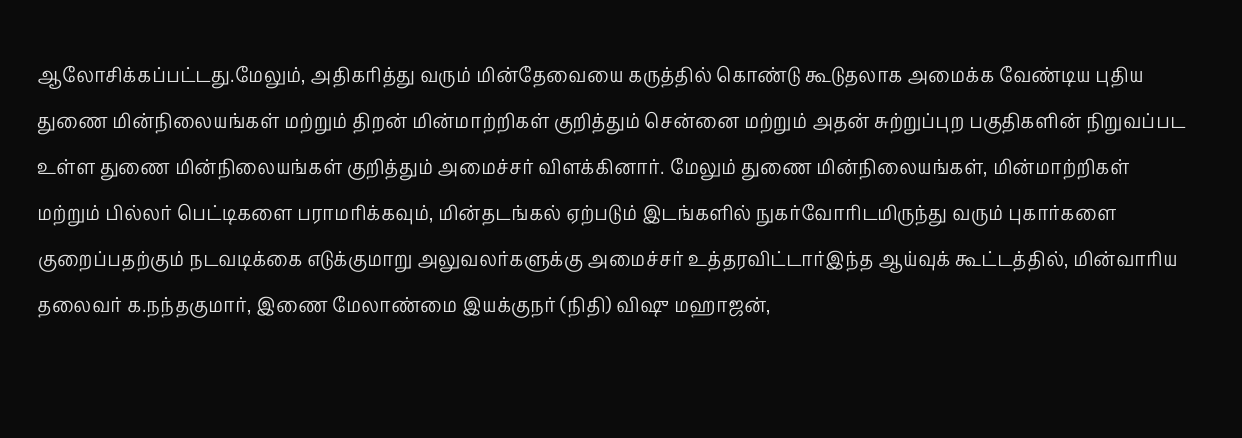ஆலோசிக்கப்பட்டது.மேலும், அதிகரித்து வரும் மின்தேவையை கருத்தில் கொண்டு கூடுதலாக அமைக்க வேண்டிய புதிய துணை மின்நிலையங்கள் மற்றும் திறன் மின்மாற்றிகள் குறித்தும் சென்னை மற்றும் அதன் சுற்றுப்புற பகுதிகளின் நிறுவப்பட உள்ள துணை மின்நிலையங்கள் குறித்தும் அமைச்சர் விளக்கினார். மேலும் துணை மின்நிலையங்கள், மின்மாற்றிகள் மற்றும் பில்லர் பெட்டிகளை பராமரிக்கவும், மின்தடங்கல் ஏற்படும் இடங்களில் நுகர்வோரிடமிருந்து வரும் புகார்களை குறைப்பதற்கும் நடவடிக்கை எடுக்குமாறு அலுவலர்களுக்கு அமைச்சர் உத்தரவிட்டார்இந்த ஆய்வுக் கூட்டத்தில், மின்வாரிய தலைவர் க.நந்தகுமார், இணை மேலாண்மை இயக்குநர் (நிதி) விஷு மஹாஜன்,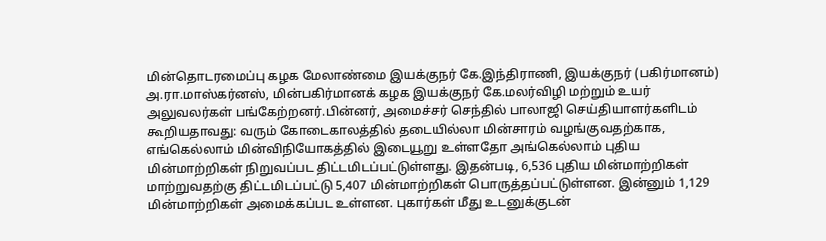மின்தொடரமைப்பு கழக மேலாண்மை இயக்குநர் கே.இந்திராணி, இயக்குநர் (பகிர்மானம்) அ.ரா.மாஸ்கர்னஸ், மின்பகிர்மானக் கழக இயக்குநர் கே.மலர்விழி மற்றும் உயர் அலுவலர்கள் பங்கேற்றனர்.பின்னர், அமைச்சர் செந்தில் பாலாஜி செய்தியாளர்களிடம் கூறியதாவது: வரும் கோடைகாலத்தில் தடையில்லா மின்சாரம் வழங்குவதற்காக, எங்கெல்லாம் மின்விநியோகத்தில் இடையூறு உள்ளதோ அங்கெல்லாம் புதிய மின்மாற்றிகள் நிறுவப்பட திட்டமிடப்பட்டுள்ளது. இதன்படி, 6,536 புதிய மின்மாற்றிகள் மாற்றுவதற்கு திட்டமிடப்பட்டு 5,407 மின்மாற்றிகள் பொருத்தப்பட்டுள்ளன. இன்னும் 1,129 மின்மாற்றிகள் அமைக்கப்பட உள்ளன. புகார்கள் மீது உடனுக்குடன்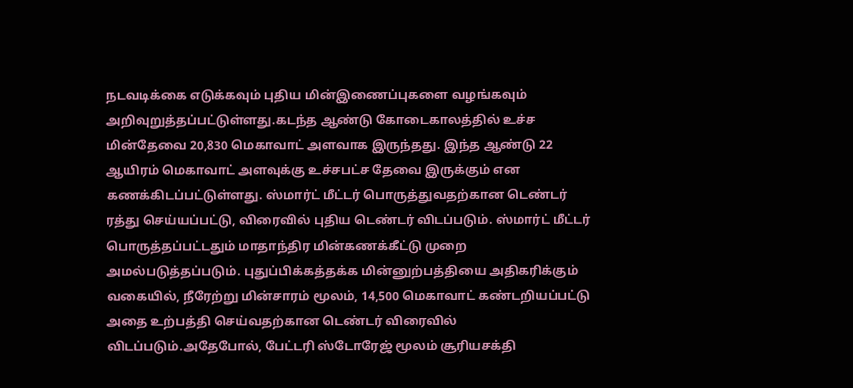நடவடிக்கை எடுக்கவும் புதிய மின்இணைப்புகளை வழங்கவும் அறிவுறுத்தப்பட்டுள்ளது.கடந்த ஆண்டு கோடைகாலத்தில் உச்ச மின்தேவை 20,830 மெகாவாட் அளவாக இருந்தது. இந்த ஆண்டு 22 ஆயிரம் மெகாவாட் அளவுக்கு உச்சபட்ச தேவை இருக்கும் என கணக்கிடப்பட்டுள்ளது. ஸ்மார்ட் மீட்டர் பொருத்துவதற்கான டெண்டர் ரத்து செய்யப்பட்டு, விரைவில் புதிய டெண்டர் விடப்படும். ஸ்மார்ட் மீட்டர் பொருத்தப்பட்டதும் மாதாந்திர மின்கணக்கீட்டு முறை அமல்படுத்தப்படும். புதுப்பிக்கத்தக்க மின்னுற்பத்தியை அதிகரிக்கும் வகையில், நீரேற்று மின்சாரம் மூலம், 14,500 மெகாவாட் கண்டறியப்பட்டு அதை உற்பத்தி செய்வதற்கான டெண்டர் விரைவில் விடப்படும்.அதேபோல், பேட்டரி ஸ்டோரேஜ் மூலம் சூரியசக்தி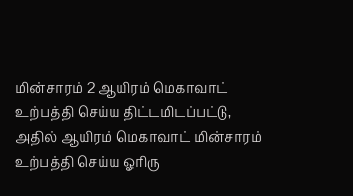மின்சாரம் 2 ஆயிரம் மெகாவாட் உற்பத்தி செய்ய திட்டமிடப்பட்டு, அதில் ஆயிரம் மெகாவாட் மின்சாரம் உற்பத்தி செய்ய ஓரிரு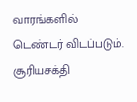வாரங்களில் டெண்டர் விடப்படும். சூரியசக்தி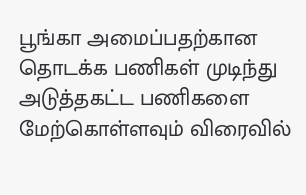பூங்கா அமைப்பதற்கான தொடக்க பணிகள் முடிந்து அடுத்தகட்ட பணிகளை மேற்கொள்ளவும் விரைவில்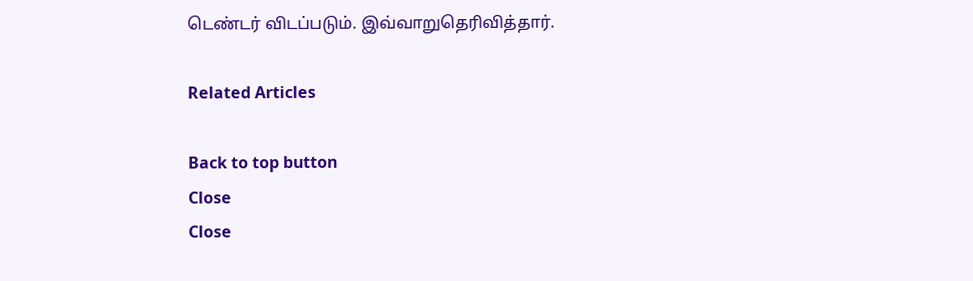டெண்டர் விடப்படும். இவ்வாறுதெரிவித்தார்.

Related Articles

Back to top button
Close
Close